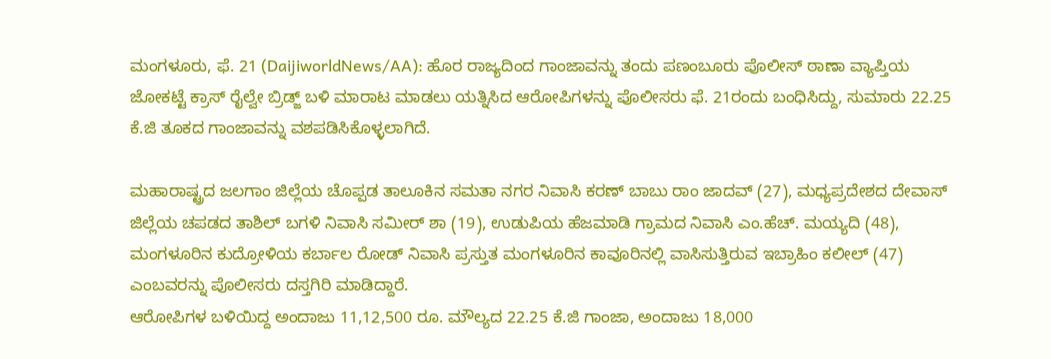ಮಂಗಳೂರು, ಫೆ. 21 (DaijiworldNews/AA): ಹೊರ ರಾಜ್ಯದಿಂದ ಗಾಂಜಾವನ್ನು ತಂದು ಪಣಂಬೂರು ಪೊಲೀಸ್ ಠಾಣಾ ವ್ಯಾಪ್ತಿಯ ಜೋಕಟ್ಟೆ ಕ್ರಾಸ್ ರೈಲ್ವೇ ಬ್ರಿಡ್ಜ್ ಬಳಿ ಮಾರಾಟ ಮಾಡಲು ಯತ್ನಿಸಿದ ಆರೋಪಿಗಳನ್ನು ಪೊಲೀಸರು ಫೆ. 21ರಂದು ಬಂಧಿಸಿದ್ದು, ಸುಮಾರು 22.25 ಕೆ.ಜಿ ತೂಕದ ಗಾಂಜಾವನ್ನು ವಶಪಡಿಸಿಕೊಳ್ಳಲಾಗಿದೆ.

ಮಹಾರಾಷ್ಟ್ರದ ಜಲಗಾಂ ಜಿಲ್ಲೆಯ ಚೊಪ್ಪಡ ತಾಲೂಕಿನ ಸಮತಾ ನಗರ ನಿವಾಸಿ ಕರಣ್ ಬಾಬು ರಾಂ ಜಾದವ್ (27), ಮಧ್ಯಪ್ರದೇಶದ ದೇವಾಸ್ ಜಿಲ್ಲೆಯ ಚಪಡದ ತಾಶಿಲ್ ಬಗಳಿ ನಿವಾಸಿ ಸಮೀರ್ ಶಾ (19), ಉಡುಪಿಯ ಹೆಜಮಾಡಿ ಗ್ರಾಮದ ನಿವಾಸಿ ಎಂ.ಹೆಚ್. ಮಯ್ಯದಿ (48), ಮಂಗಳೂರಿನ ಕುದ್ರೋಳಿಯ ಕರ್ಬಾಲ ರೋಡ್ ನಿವಾಸಿ ಪ್ರಸ್ತುತ ಮಂಗಳೂರಿನ ಕಾವೂರಿನಲ್ಲಿ ವಾಸಿಸುತ್ತಿರುವ ಇಬ್ರಾಹಿಂ ಕಲೀಲ್ (47) ಎಂಬವರನ್ನು ಪೊಲೀಸರು ದಸ್ತಗಿರಿ ಮಾಡಿದ್ದಾರೆ.
ಆರೋಪಿಗಳ ಬಳಿಯಿದ್ದ ಅಂದಾಜು 11,12,500 ರೂ. ಮೌಲ್ಯದ 22.25 ಕೆ.ಜಿ ಗಾಂಜಾ, ಅಂದಾಜು 18,000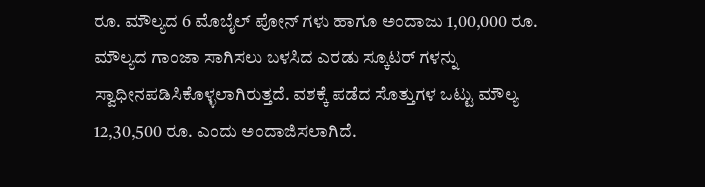ರೂ. ಮೌಲ್ಯದ 6 ಮೊಬೈಲ್ ಪೋನ್ ಗಳು ಹಾಗೂ ಅಂದಾಜು 1,00,000 ರೂ. ಮೌಲ್ಯದ ಗಾಂಜಾ ಸಾಗಿಸಲು ಬಳಸಿದ ಎರಡು ಸ್ಕೂಟರ್ ಗಳನ್ನು ಸ್ವಾಧೀನಪಡಿಸಿಕೊಳ್ಳಲಾಗಿರುತ್ತದೆ. ವಶಕ್ಕೆ ಪಡೆದ ಸೊತ್ತುಗಳ ಒಟ್ಟು ಮೌಲ್ಯ 12,30,500 ರೂ. ಎಂದು ಅಂದಾಜಿಸಲಾಗಿದೆ.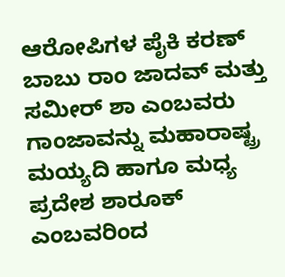ಆರೋಪಿಗಳ ಪೈಕಿ ಕರಣ್ ಬಾಬು ರಾಂ ಜಾದವ್ ಮತ್ತು ಸಮೀರ್ ಶಾ ಎಂಬವರು ಗಾಂಜಾವನ್ನು ಮಹಾರಾಷ್ಟ್ರ ಮಯ್ಯದಿ ಹಾಗೂ ಮಧ್ಯ ಪ್ರದೇಶ ಶಾರೂಕ್ ಎಂಬವರಿಂದ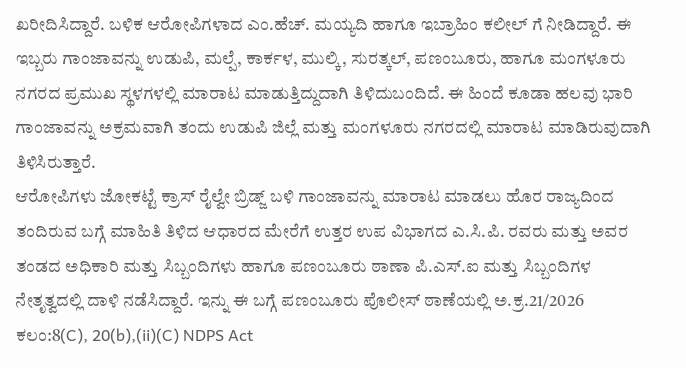ಖರೀದಿಸಿದ್ದಾರೆ. ಬಳಿಕ ಆರೋಪಿಗಳಾದ ಎಂ.ಹೆಚ್. ಮಯ್ಯದಿ ಹಾಗೂ ಇಬ್ರಾಹಿಂ ಕಲೀಲ್ ಗೆ ನೀಡಿದ್ದಾರೆ. ಈ ಇಬ್ಬರು ಗಾಂಜಾವನ್ನು ಉಡುಪಿ, ಮಲ್ಪೆ, ಕಾರ್ಕಳ, ಮುಲ್ಕಿ, ಸುರತ್ಕಲ್, ಪಣಂಬೂರು, ಹಾಗೂ ಮಂಗಳೂರು ನಗರದ ಪ್ರಮುಖ ಸ್ಥಳಗಳಲ್ಲಿ ಮಾರಾಟ ಮಾಡುತ್ತಿದ್ದುದಾಗಿ ತಿಳಿದುಬಂದಿದೆ. ಈ ಹಿಂದೆ ಕೂಡಾ ಹಲವು ಭಾರಿ ಗಾಂಜಾವನ್ನು ಅಕ್ರಮವಾಗಿ ತಂದು ಉಡುಪಿ ಜಿಲ್ಲೆ ಮತ್ತು ಮಂಗಳೂರು ನಗರದಲ್ಲಿ ಮಾರಾಟ ಮಾಡಿರುವುದಾಗಿ ತಿಳಿಸಿರುತ್ತಾರೆ.
ಆರೋಪಿಗಳು ಜೋಕಟ್ಟೆ ಕ್ರಾಸ್ ರೈಲ್ವೇ ಬ್ರಿಡ್ಜ್ ಬಳಿ ಗಾಂಜಾವನ್ನು ಮಾರಾಟ ಮಾಡಲು ಹೊರ ರಾಜ್ಯದಿಂದ ತಂದಿರುವ ಬಗ್ಗೆ ಮಾಹಿತಿ ತಿಳಿದ ಆಧಾರದ ಮೇರೆಗೆ ಉತ್ತರ ಉಪ ವಿಭಾಗದ ಎ.ಸಿ.ಪಿ. ರವರು ಮತ್ತು ಅವರ ತಂಡದ ಅಧಿಕಾರಿ ಮತ್ತು ಸಿಬ್ಬಂದಿಗಳು ಹಾಗೂ ಪಣಂಬೂರು ಠಾಣಾ ಪಿ.ಎಸ್.ಐ ಮತ್ತು ಸಿಬ್ಬಂದಿಗಳ ನೇತೃತ್ವದಲ್ಲಿ ದಾಳಿ ನಡೆಸಿದ್ದಾರೆ. ಇನ್ನು ಈ ಬಗ್ಗೆ ಪಣಂಬೂರು ಪೊಲೀಸ್ ಠಾಣೆಯಲ್ಲಿ ಅ.ಕ್ರ.21/2026 ಕಲಂ:8(C), 20(b),(ii)(C) NDPS Act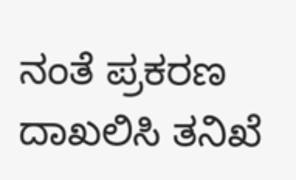ನಂತೆ ಪ್ರಕರಣ ದಾಖಲಿಸಿ ತನಿಖೆ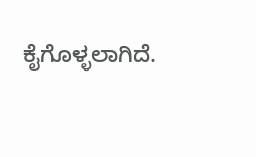ಕೈಗೊಳ್ಳಲಾಗಿದೆ.